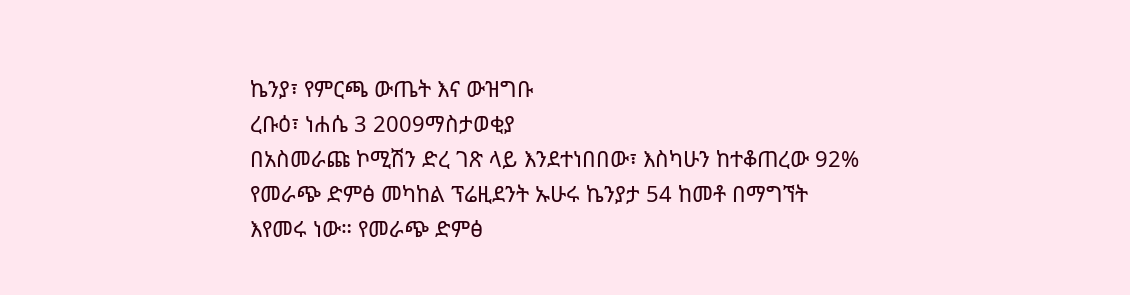ኬንያ፣ የምርጫ ውጤት እና ውዝግቡ
ረቡዕ፣ ነሐሴ 3 2009ማስታወቂያ
በአስመራጩ ኮሚሽን ድረ ገጽ ላይ እንደተነበበው፣ እስካሁን ከተቆጠረው 92% የመራጭ ድምፅ መካከል ፕሬዚደንት ኡሁሩ ኬንያታ 54 ከመቶ በማግኘት እየመሩ ነው። የመራጭ ድምፅ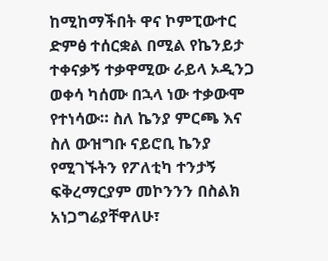ከሚከማችበት ዋና ኮምፒውተር ድምፅ ተሰርቋል በሚል የኬንይታ ተቀናቃኝ ተቃዋሚው ራይላ ኦዲንጋ ወቀሳ ካሰሙ በኋላ ነው ተቃውሞ የተነሳው። ስለ ኬንያ ምርጫ እና ስለ ውዝግቡ ናይሮቢ ኬንያ የሚገኙትን የፖለቲካ ተንታኝ ፍቅረማርያም መኮንንን በስልክ አነጋግሬያቸዋለሁ፣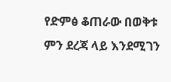የድምፅ ቆጠራው በወቅቱ ምን ደረጃ ላይ እንደሚገን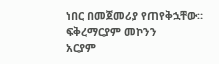ነበር በመጀመሪያ የጠየቅኋቸው።
ፍቅረማርያም መኮንን
አርያም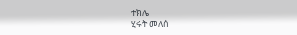ተክሌ
ሂሩት መለሰ